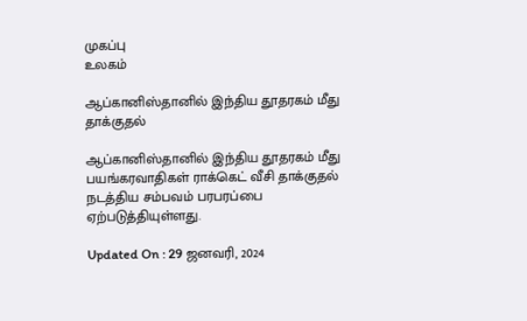முகப்பு
உலகம்

ஆப்கானிஸ்தானில் இந்திய தூதரகம் மீது தாக்குதல்

ஆப்கானிஸ்தானில் இந்திய தூதரகம் மீது பயங்கரவாதிகள் ராக்கெட் வீசி தாக்குதல் நடத்திய சம்பவம் பரபரப்பை ஏற்படுத்தியுள்ளது.

Updated On : 29 ஜனவரி, 2024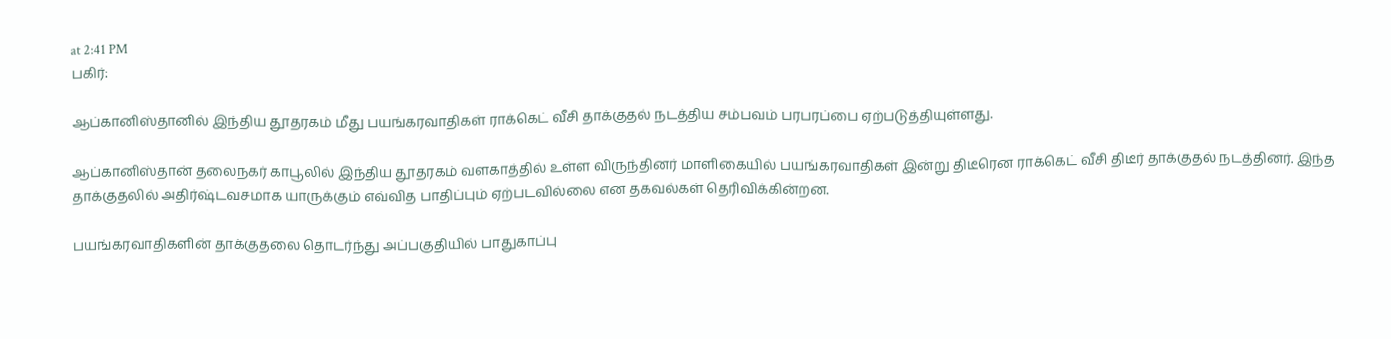at 2:41 PM
பகிர்:

ஆப்கானிஸ்தானில் இந்திய தூதரகம் மீது பயங்கரவாதிகள் ராக்கெட் வீசி தாக்குதல் நடத்திய சம்பவம் பரபரப்பை ஏற்படுத்தியுள்ளது.

ஆப்கானிஸ்தான் தலைநகர் காபூலில் இந்திய தூதரகம் வளகாத்தில் உள்ள விருந்தினர் மாளிகையில் பயங்கரவாதிகள் இன்று திடீரென ராக்கெட் வீசி திடீர் தாக்குதல் நடத்தினர். இந்த தாக்குதலில் அதிர்ஷ்டவசமாக யாருக்கும் எவ்வித பாதிப்பும் ஏற்படவில்லை என தகவல்கள் தெரிவிக்கின்றன.

பயங்கரவாதிகளின் தாக்குதலை தொடர்ந்து அப்பகுதியில் பாதுகாப்பு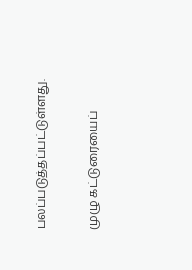பலப்படுத்தப்பட்டுள்ளது.


முழு கட்டுரையைப்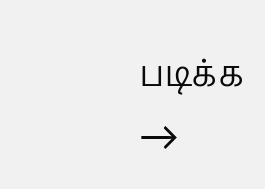படிக்க →